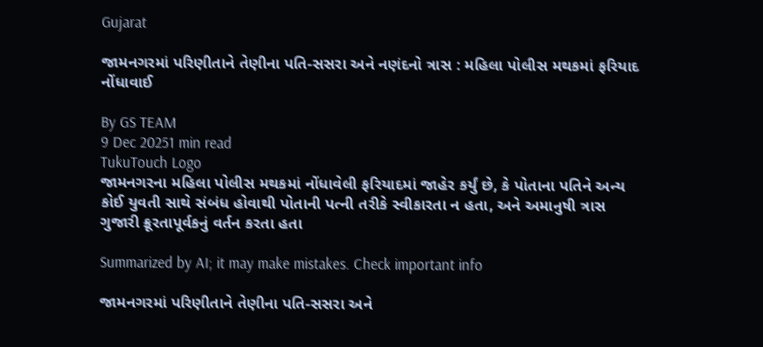Gujarat

જામનગરમાં પરિણીતાને તેણીના પતિ-સસરા અને નણંદનો ત્રાસ : મહિલા પોલીસ મથકમાં ફરિયાદ નોંધાવાઈ

By GS TEAM
9 Dec 20251 min read
TukuTouch Logo
જામનગરના મહિલા પોલીસ મથકમાં નોંધાવેલી ફરિયાદમાં જાહેર કર્યું છે, કે પોતાના પતિને અન્ય કોઈ યુવતી સાથે સંબંધ હોવાથી પોતાની પત્ની તરીકે સ્વીકારતા ન હતા, અને અમાનુષી ત્રાસ ગુજારી ક્રૂરતાપૂર્વકનું વર્તન કરતા હતા

Summarized by AI; it may make mistakes. Check important info

જામનગરમાં પરિણીતાને તેણીના પતિ-સસરા અને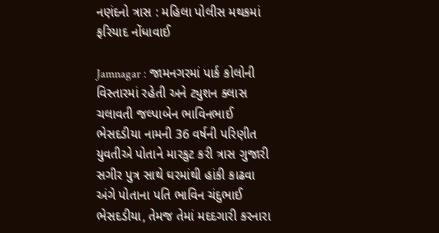નણંદનો ત્રાસ : મહિલા પોલીસ મથકમાં ફરિયાદ નોંધાવાઈ

Jamnagar : જામનગરમાં પાર્ક કોલોની વિસ્તારમાં રહેતી અને ટ્યુશન ક્લાસ ચલાવતી જલ્પાબેન ભાવિનભાઈ ભેસદડીયા નામની 36 વર્ષની પરિણીત યુવતીએ પોતાને મારકુટ કરી ત્રાસ ગુજારી સગીર પુત્ર સાથે ઘરમાંથી હાંકી કાઢવા અંગે પોતાના પતિ ભાવિન ચંદુભાઈ ભેસદડીયા, તેમજ તેમાં મદદગારી કરનારા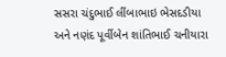સસરા ચંદુભાઈ લીંબાભાઇ ભેસદડીયા અને નણંદ પૂર્વીબેન શાંતિભાઈ ચનીયારા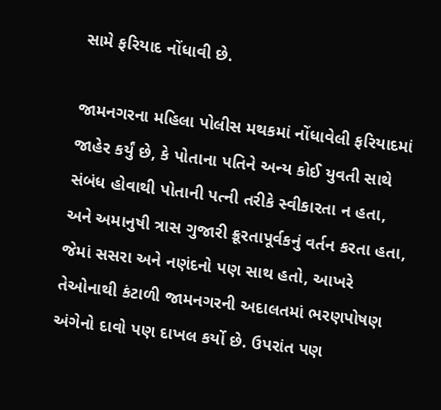સામે ફરિયાદ નોંધાવી છે.

જામનગરના મહિલા પોલીસ મથકમાં નોંધાવેલી ફરિયાદમાં જાહેર કર્યું છે, કે પોતાના પતિને અન્ય કોઈ યુવતી સાથે સંબંધ હોવાથી પોતાની પત્ની તરીકે સ્વીકારતા ન હતા, અને અમાનુષી ત્રાસ ગુજારી ક્રૂરતાપૂર્વકનું વર્તન કરતા હતા, જેમાં સસરા અને નણંદનો પણ સાથ હતો, આખરે તેઓનાથી કંટાળી જામનગરની અદાલતમાં ભરણપોષણ અંગેનો દાવો પણ દાખલ કર્યો છે. ઉપરાંત પણ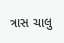ત્રાસ ચાલુ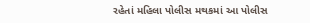રહેતાં મહિલા પોલીસ મથકમાં આ પોલીસ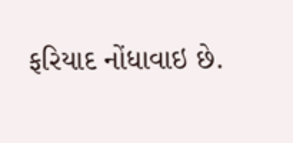ફરિયાદ નોંધાવાઇ છે.